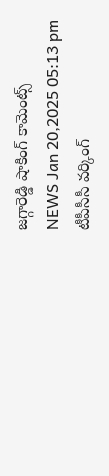జగ్గారెడ్డి షాకింగ్ కామెంట్స్
NEWS Jan 20,2025 05:13 pm
టీపీసీసీ వర్కింగ్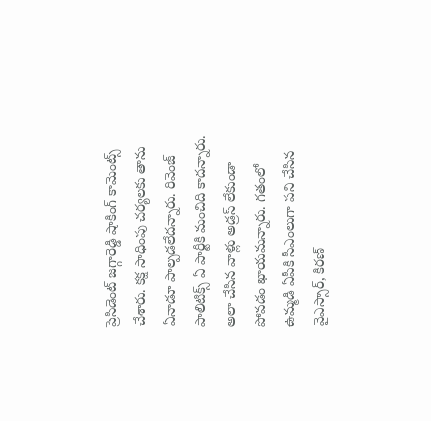ప్రెసిడెంట్ జగ్గారెడ్డి షాకింగ్ కామెంట్స్ చేశారు. కక్ష సాధింపు చర్యలకు తాను ఏనాడూ పాల్పడలేదన్నారు. రివెంజ్ పాలిటిక్స్ ఏ పార్టీకి మంచిది కాదన్నారు. అలా చేసిన వాళ్లు అడ్రస్ లేకుండా పోవడం ఖాయమన్నారు. గతంలో ఉమ్మడి ఏపీకి సీఎంలుగా పని చేసిన వైఎస్సార్, కిరణ్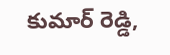కుమార్ రెడ్డి,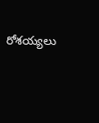రోశయ్యలు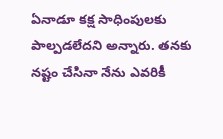ఏనాడూ కక్ష సాధింపులకు పాల్పడలేదని అన్నారు. తనకు నష్టం చేసినా నేను ఎవరికీ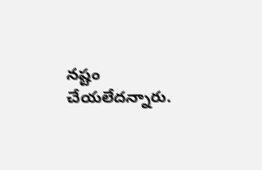నష్టం చేయలేదన్నారు.